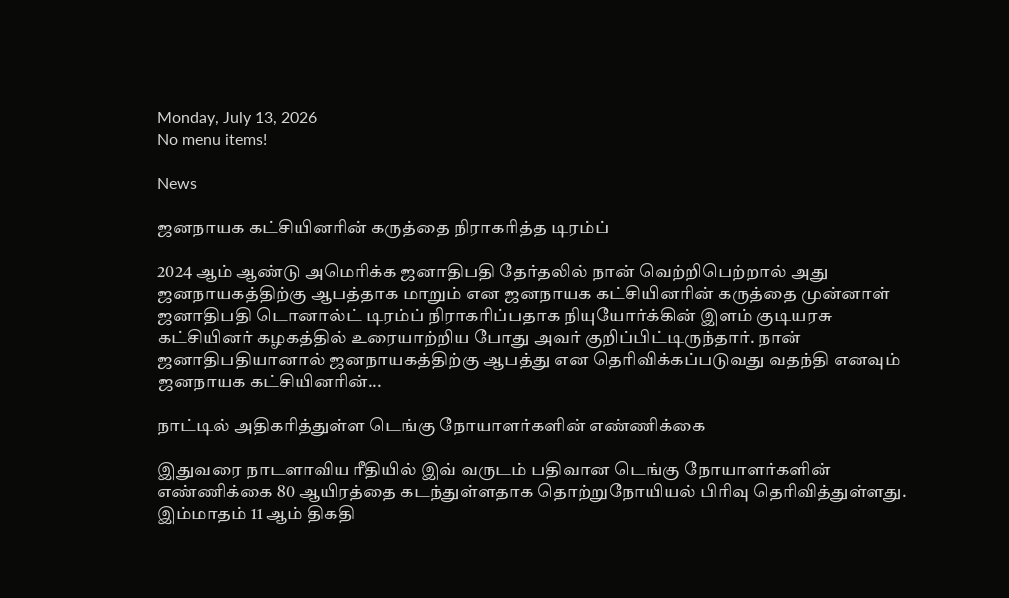Monday, July 13, 2026
No menu items!

News

ஜனநாயக கட்சியினரின் கருத்தை நிராகரித்த டிரம்ப்

2024 ஆம் ஆண்டு அமெரிக்க ஜனாதிபதி தேர்தலில் நான் வெற்றிபெற்றால் அது ஜனநாயகத்திற்கு ஆபத்தாக மாறும் என ஜனநாயக கட்சியினரின் கருத்தை முன்னாள் ஜனாதிபதி டொனால்ட் டிரம்ப் நிராகரிப்பதாக நியுயோர்க்கின் இளம் குடியரசு கட்சியினர் கழகத்தில் உரையாற்றிய போது அவர் குறிப்பிட்டிருந்தார். நான் ஜனாதிபதியானால் ஜனநாயகத்திற்கு ஆபத்து என தெரிவிக்கப்படுவது வதந்தி எனவும் ஜனநாயக கட்சியினரின்...

நாட்டில் அதிகரித்துள்ள டெங்கு நோயாளர்களின் எண்ணிக்கை

இதுவரை நாடளாவிய ரீதியில் இவ் வருடம் பதிவான டெங்கு நோயாளர்களின் எண்ணிக்கை 80 ஆயிரத்தை கடந்துள்ளதாக தொற்றுநோயியல் பிரிவு தெரிவித்துள்ளது. இம்மாதம் 11 ஆம் திகதி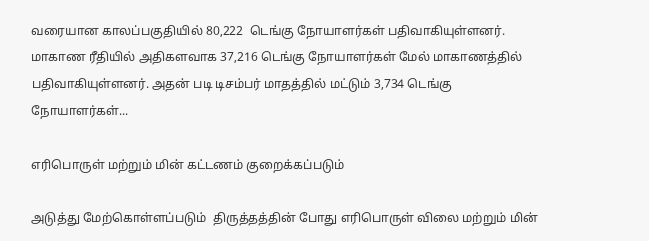வரையான காலப்பகுதியில் 80,222  டெங்கு நோயாளர்கள் பதிவாகியுள்ளனர். மாகாண ரீதியில் அதிகளவாக 37,216 டெங்கு நோயாளர்கள் மேல் மாகாணத்தில் பதிவாகியுள்ளனர். அதன் படி டிசம்பர் மாதத்தில் மட்டும் 3,734 டெங்கு நோயாளர்கள்...

எரிபொருள் மற்றும் மின் கட்டணம் குறைக்கப்படும்

அடுத்து மேற்கொள்ளப்படும்  திருத்தத்தின் போது எரிபொருள் விலை மற்றும் மின்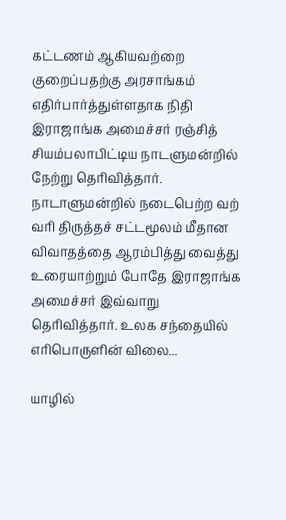கட்டணம் ஆகியவற்றை குறைப்பதற்கு அரசாங்கம் எதிர்பார்த்துள்ளதாக நிதி இராஜாங்க அமைச்சர் ரஞ்சித் சியம்பலாபிட்டிய நாடளுமன்றில் நேற்று தெரிவித்தார். நாடாளுமன்றில் நடைபெற்ற வற் வரி திருத்தச் சட்டமூலம் மீதான விவாதத்தை ஆரம்பித்து வைத்து உரையாற்றும் போதே இராஜாங்க அமைச்சர் இவ்வாறு தெரிவித்தார். உலக சந்தையில் எரிபொருளின் விலை...

யாழில்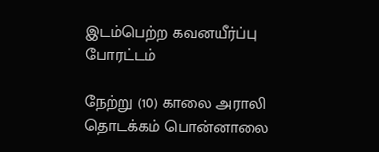இடம்பெற்ற கவனயீர்ப்பு போரட்டம்

நேற்று (10) காலை அராலி தொடக்கம் பொன்னாலை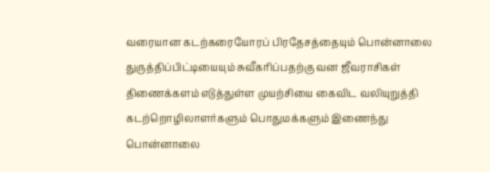வரையான கடற்கரையோரப் பிரதேசத்தையும் பொன்னாலை துருத்திப்பிட்டியையும் சுவீகரிப்பதற்கு வன ஜீவராசிகள் திணைக்களம் எடுத்துள்ள முயற்சியை கைவிட வலியுறுத்தி  கடற்றொழிலாளர்களும் பொதுமக்களும் இணைந்து பொன்னாலை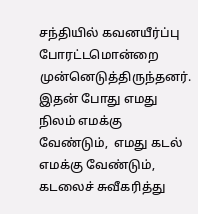சந்தியில் கவனயீர்ப்பு போரட்டமொன்றை முன்னெடுத்திருந்தனர். இதன் போது எமது நிலம் எமக்கு வேண்டும்,  எமது கடல் எமக்கு வேண்டும், கடலைச் சுவீகரித்து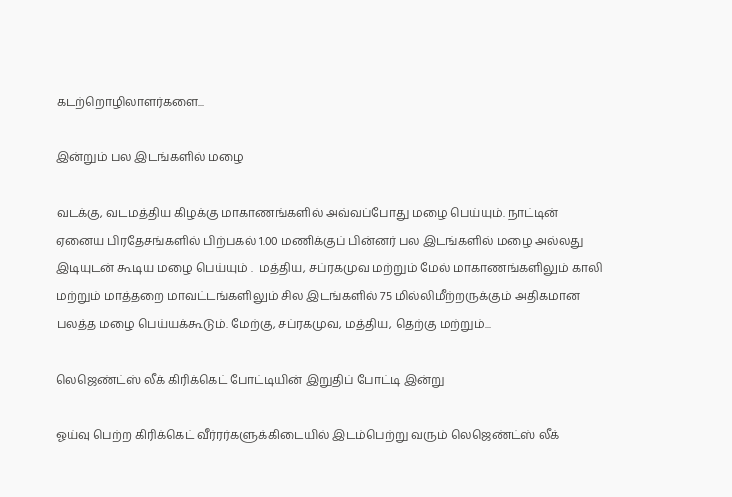கடற்றொழிலாளர்களை...

இன்றும் பல இடங்களில் மழை

வடக்கு, வடமத்திய கிழக்கு மாகாணங்களில் அவ்வப்போது மழை பெய்யும். நாட்டின் ஏனைய பிரதேசங்களில் பிற்பகல் 1.00 மணிக்குப் பின்னர் பல இடங்களில் மழை அல்லது இடியுடன் கூடிய மழை பெய்யும் .  மத்திய, சப்ரகமுவ மற்றும் மேல் மாகாணங்களிலும் காலி மற்றும் மாத்தறை மாவட்டங்களிலும் சில இடங்களில் 75 மில்லிமீற்றருக்கும் அதிகமான பலத்த மழை பெய்யக்கூடும். மேற்கு, சப்ரகமுவ, மத்திய, தெற்கு மற்றும்...

லெஜெண்ட்ஸ் லீக் கிரிக்கெட் போட்டியின் இறுதிப் போட்டி இன்று

ஓய்வு பெற்ற கிரிக்கெட் வீர்ரர்களுக்கிடையில் இடம்பெற்று வரும் லெஜெண்ட்ஸ் லீக்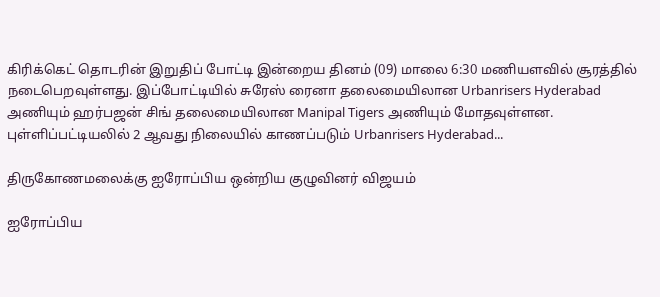கிரிக்கெட் தொடரின் இறுதிப் போட்டி இன்றைய தினம் (09) மாலை 6:30 மணியளவில் சூரத்தில் நடைபெறவுள்ளது. இப்போட்டியில் சுரேஸ் ரைனா தலைமையிலான Urbanrisers Hyderabad அணியும் ஹர்பஜன் சிங் தலைமையிலான Manipal Tigers அணியும் மோதவுள்ளன. புள்ளிப்பட்டியலில் 2 ஆவது நிலையில் காணப்படும் Urbanrisers Hyderabad...

திருகோணமலைக்கு ஐரோப்பிய ஒன்றிய குழுவினர் விஜயம்

ஐரோப்பிய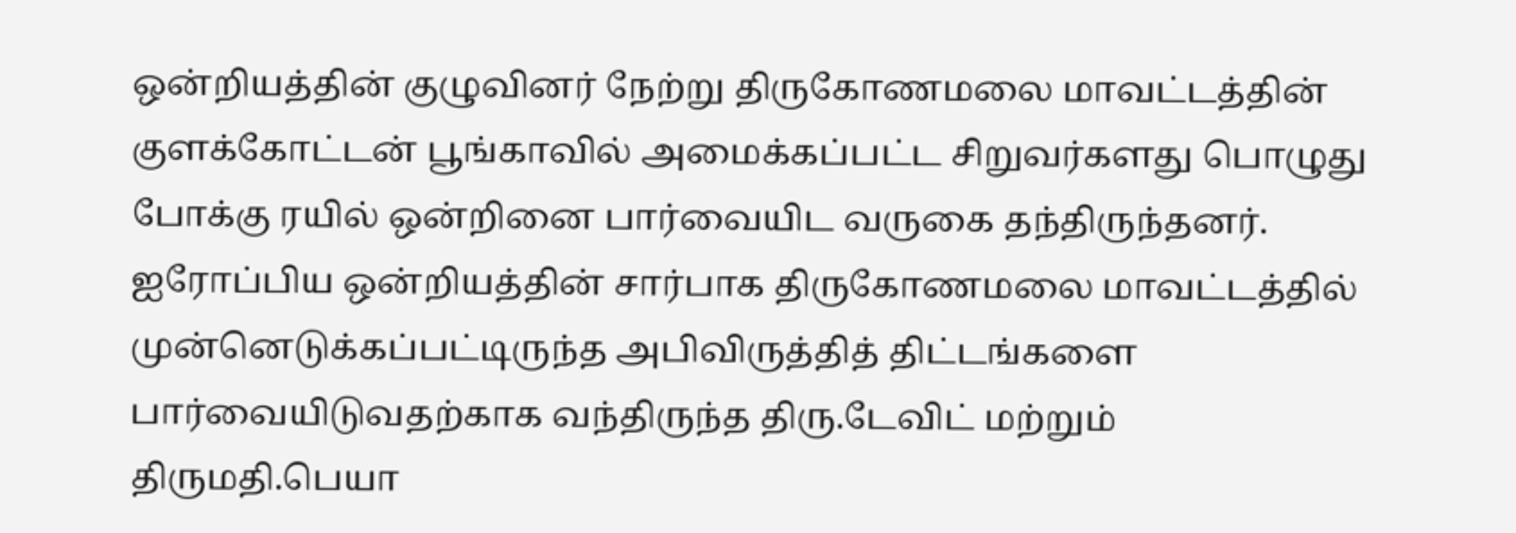ஒன்றியத்தின் குழுவினர் நேற்று திருகோணமலை மாவட்டத்தின் குளக்கோட்டன் பூங்காவில் அமைக்கப்பட்ட சிறுவர்களது பொழுது போக்கு ரயில் ஒன்றினை பார்வையிட வருகை தந்திருந்தனர். ஐரோப்பிய ஒன்றியத்தின் சார்பாக திருகோணமலை மாவட்டத்தில் முன்னெடுக்கப்பட்டிருந்த அபிவிருத்தித் திட்டங்களை பார்வையிடுவதற்காக வந்திருந்த திரு.டேவிட் மற்றும் திருமதி.பெயா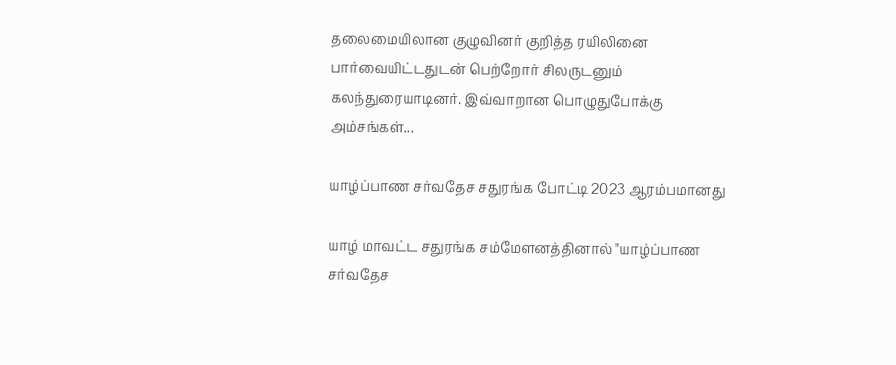தலைமையிலான குழுவினர் குறித்த ரயிலினை பார்வையிட்டதுடன் பெற்றோர் சிலருடனும் கலந்துரையாடினர். இவ்வாறான பொழுதுபோக்கு அம்சங்கள்...

யாழ்ப்பாண சர்வதேச சதுரங்க போட்டி 2023 ஆரம்பமானது

யாழ் மாவட்ட சதுரங்க சம்மேளனத்தினால் "யாழ்ப்பாண சர்வதேச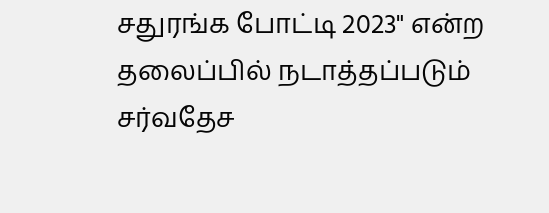சதுரங்க போட்டி 2023" என்ற தலைப்பில் நடாத்தப்படும் சர்வதேச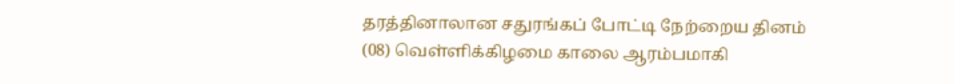தரத்தினாலான சதுரங்கப் போட்டி நேற்றைய தினம் (08) வெள்ளிக்கிழமை காலை ஆரம்பமாகி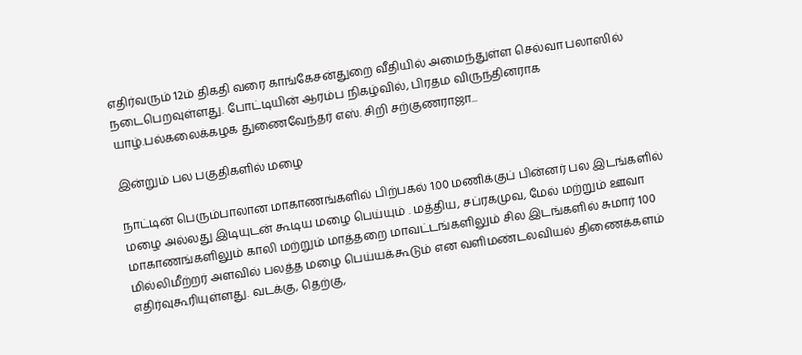எதிர்வரும் 12ம் திகதி வரை காங்கேசன்துறை வீதியில் அமைந்துள்ள செல்வா பலாஸில் நடைபெறவுள்ளது. போட்டியின் ஆரம்ப நிகழ்வில், பிரதம விருந்தினராக யாழ்.பல்கலைக்கழக துணைவேந்தர் எஸ். சிறி சற்குணராஜா...

இன்றும் பல பகுதிகளில் மழை

நாட்டின் பெரும்பாலான மாகாணங்களில் பிற்பகல் 1.00 மணிக்குப் பின்னர் பல இடங்களில் மழை அல்லது இடியுடன் கூடிய மழை பெய்யும் . மத்திய, சப்ரகமுவ, மேல் மற்றும் ஊவா மாகாணங்களிலும் காலி மற்றும் மாத்தறை மாவட்டங்களிலும் சில இடங்களில் சுமார் 100 மில்லிமீற்றர் அளவில் பலத்த மழை பெய்யக்கூடும் என வளிமண்டலவியல் திணைக்களம் எதிர்வுகூரியுள்ளது. வடக்கு, தெற்கு,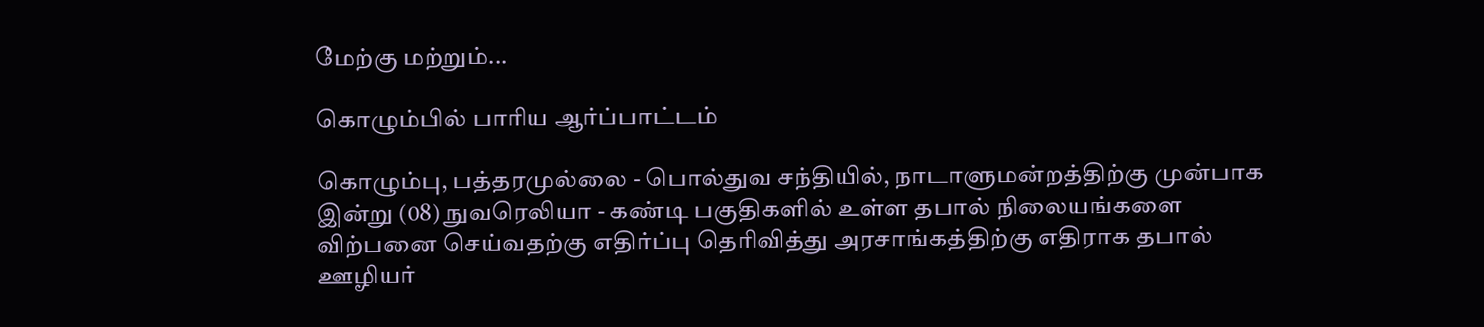மேற்கு மற்றும்...

கொழும்பில் பாரிய ஆர்ப்பாட்டம்

கொழும்பு, பத்தரமுல்லை - பொல்துவ சந்தியில், நாடாளுமன்றத்திற்கு முன்பாக இன்று (08) நுவரெலியா - கண்டி பகுதிகளில் உள்ள தபால் நிலையங்களை விற்பனை செய்வதற்கு எதிர்ப்பு தெரிவித்து அரசாங்கத்திற்கு எதிராக தபால்  ஊழியர்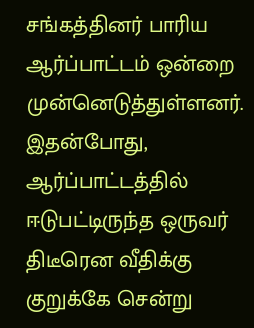சங்கத்தினர் பாரிய ஆர்ப்பாட்டம் ஒன்றை முன்னெடுத்துள்ளனர். இதன்போது, ஆர்ப்பாட்டத்தில் ஈடுபட்டிருந்த ஒருவர் திடீரென வீதிக்கு குறுக்கே சென்று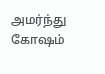அமர்ந்து கோஷம்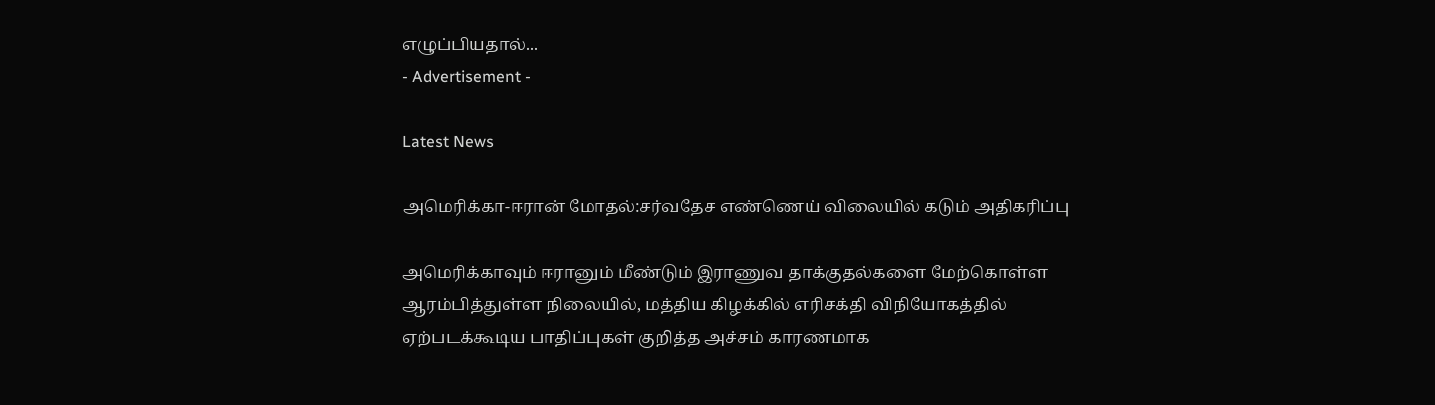எழுப்பியதால்...
- Advertisement -

Latest News

அமெரிக்கா-ஈரான் மோதல்:சர்வதேச எண்ணெய் விலையில் கடும் அதிகரிப்பு

அமெரிக்காவும் ஈரானும் மீண்டும் இராணுவ தாக்குதல்களை மேற்கொள்ள ஆரம்பித்துள்ள நிலையில், மத்திய கிழக்கில் எரிசக்தி விநியோகத்தில் ஏற்படக்கூடிய பாதிப்புகள் குறித்த அச்சம் காரணமாக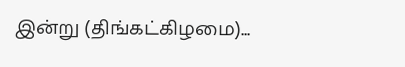இன்று (திங்கட்கிழமை)...